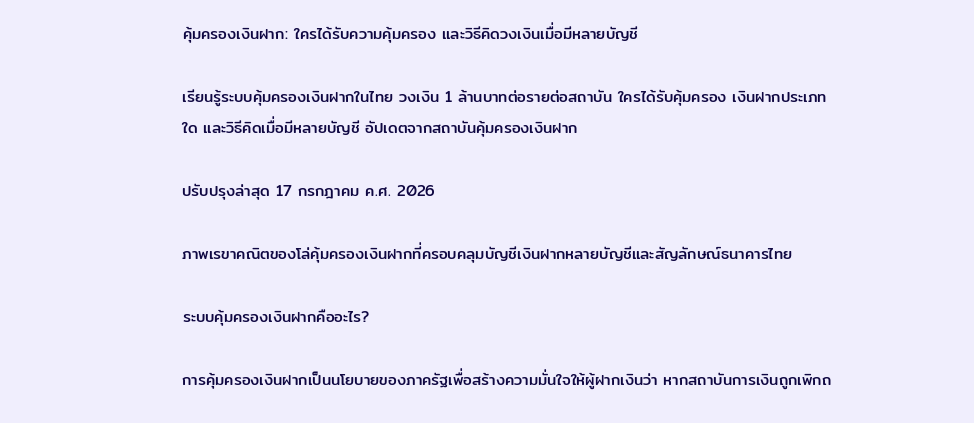คุ้มครองเงินฝาก: ใครได้รับความคุ้มครอง และวิธีคิดวงเงินเมื่อมีหลายบัญชี

เรียนรู้ระบบคุ้มครองเงินฝากในไทย วงเงิน 1 ล้านบาทต่อรายต่อสถาบัน ใครได้รับคุ้มครอง เงินฝากประเภทใด และวิธีคิดเมื่อมีหลายบัญชี อัปเดตจากสถาบันคุ้มครองเงินฝาก

ปรับปรุงล่าสุด 17 กรกฎาคม ค.ศ. 2026

ภาพเรขาคณิตของโล่คุ้มครองเงินฝากที่ครอบคลุมบัญชีเงินฝากหลายบัญชีและสัญลักษณ์ธนาคารไทย

ระบบคุ้มครองเงินฝากคืออะไร?

การคุ้มครองเงินฝากเป็นนโยบายของภาครัฐเพื่อสร้างความมั่นใจให้ผู้ฝากเงินว่า หากสถาบันการเงินถูกเพิกถ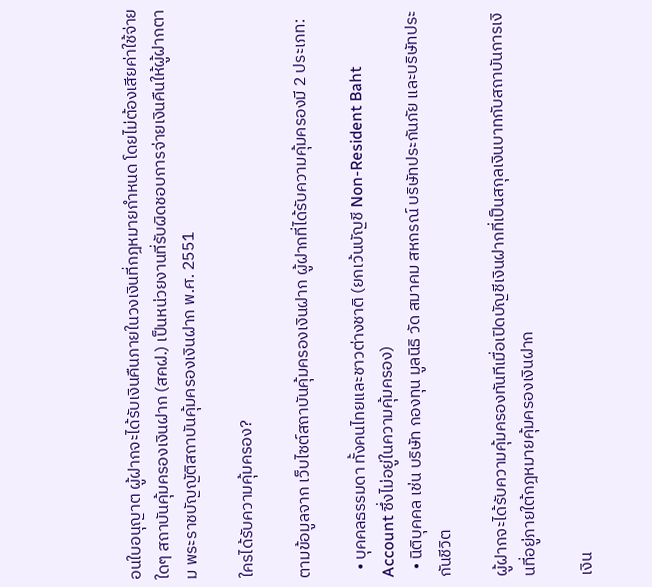อนใบอนุญาต ผู้ฝากจะได้รับเงินคืนภายในวงเงินที่กฎหมายกำหนด โดยไม่ต้องเสียค่าใช้จ่ายใดๆ สถาบันคุ้มครองเงินฝาก (สคฝ.) เป็นหน่วยงานที่รับผิดชอบการจ่ายเงินคืนให้ผู้ฝากตาม พระราชบัญญัติสถาบันคุ้มครองเงินฝาก พ.ศ. 2551

ใครได้รับความคุ้มครอง?

ตามข้อมูลจาก เว็บไซต์สถาบันคุ้มครองเงินฝาก ผู้ฝากที่ได้รับความคุ้มครองมี 2 ประเภท:

  • บุคคลธรรมดา ทั้งคนไทยและชาวต่างชาติ (ยกเว้นบัญชี Non-Resident Baht Account ซึ่งไม่อยู่ในความคุ้มครอง)
  • นิติบุคคล เช่น บริษัท กองทุน มูลนิธิ วัด สมาคม สหกรณ์ บริษัทประกันภัย และบริษัทประกันชีวิต

ผู้ฝากจะได้รับความคุ้มครองทันทีเมื่อเปิดบัญชีเงินฝากที่เป็นสกุลเงินบาทกับสถาบันการเงินที่อยู่ภายใต้กฎหมายคุ้มครองเงินฝาก

เงิน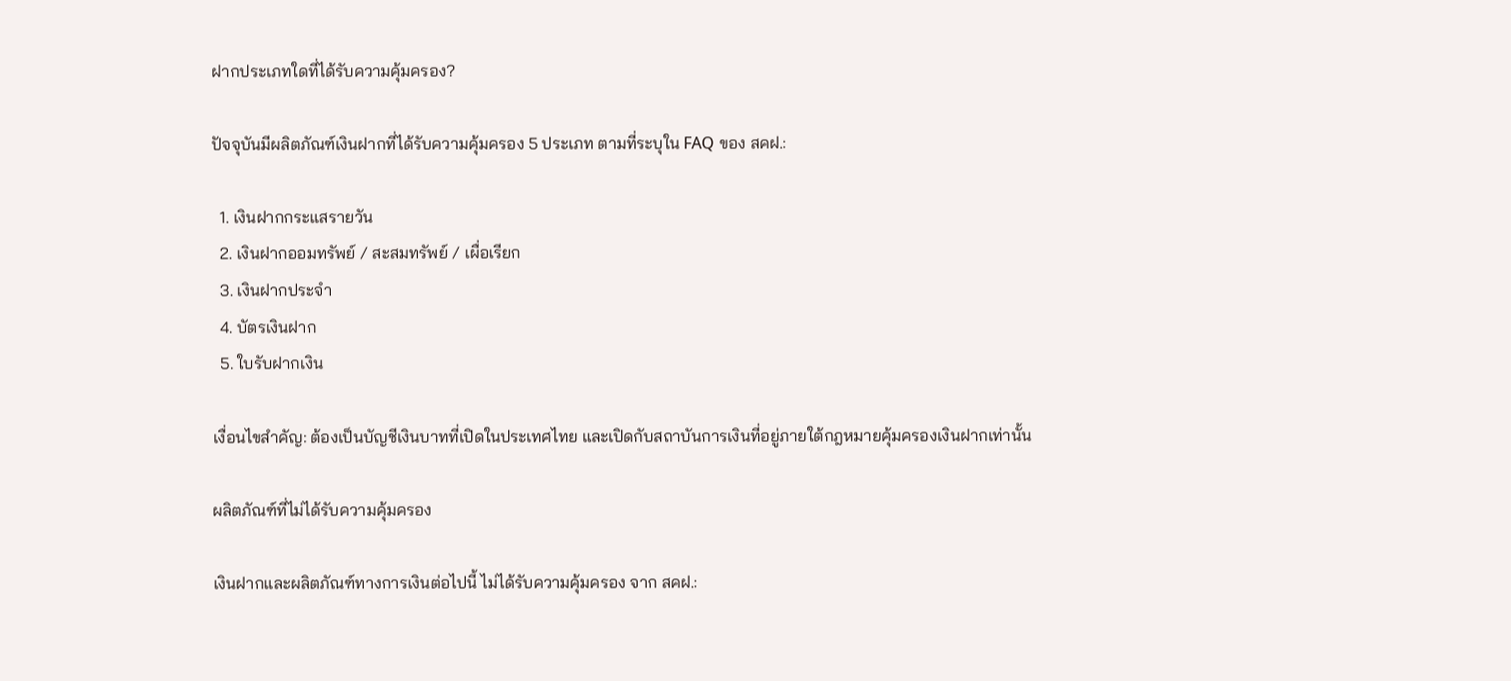ฝากประเภทใดที่ได้รับความคุ้มครอง?

ปัจจุบันมีผลิตภัณฑ์เงินฝากที่ได้รับความคุ้มครอง 5 ประเภท ตามที่ระบุใน FAQ ของ สคฝ.:

  1. เงินฝากกระแสรายวัน
  2. เงินฝากออมทรัพย์ / สะสมทรัพย์ / เผื่อเรียก
  3. เงินฝากประจำ
  4. บัตรเงินฝาก
  5. ใบรับฝากเงิน

เงื่อนไขสำคัญ: ต้องเป็นบัญชีเงินบาทที่เปิดในประเทศไทย และเปิดกับสถาบันการเงินที่อยู่ภายใต้กฎหมายคุ้มครองเงินฝากเท่านั้น

ผลิตภัณฑ์ที่ไม่ได้รับความคุ้มครอง

เงินฝากและผลิตภัณฑ์ทางการเงินต่อไปนี้ ไม่ได้รับความคุ้มครอง จาก สคฝ.: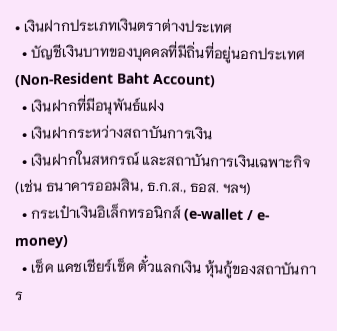• เงินฝากประเภทเงินตราต่างประเทศ
  • บัญชีเงินบาทของบุคคลที่มีถิ่นที่อยู่นอกประเทศ (Non-Resident Baht Account)
  • เงินฝากที่มีอนุพันธ์แฝง
  • เงินฝากระหว่างสถาบันการเงิน
  • เงินฝากในสหกรณ์ และสถาบันการเงินเฉพาะกิจ (เช่น ธนาคารออมสิน, ธ.ก.ส., ธอส. ฯลฯ)
  • กระเป๋าเงินอิเล็กทรอนิกส์ (e-wallet / e-money)
  • เช็ค แคชเชียร์เช็ค ตั๋วแลกเงิน หุ้นกู้ของสถาบันการ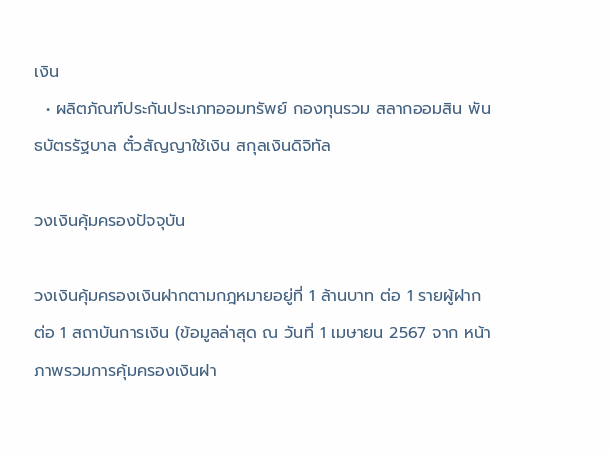เงิน
  • ผลิตภัณฑ์ประกันประเภทออมทรัพย์ กองทุนรวม สลากออมสิน พันธบัตรรัฐบาล ตั๋วสัญญาใช้เงิน สกุลเงินดิจิทัล

วงเงินคุ้มครองปัจจุบัน

วงเงินคุ้มครองเงินฝากตามกฎหมายอยู่ที่ 1 ล้านบาท ต่อ 1 รายผู้ฝาก ต่อ 1 สถาบันการเงิน (ข้อมูลล่าสุด ณ วันที่ 1 เมษายน 2567 จาก หน้าภาพรวมการคุ้มครองเงินฝา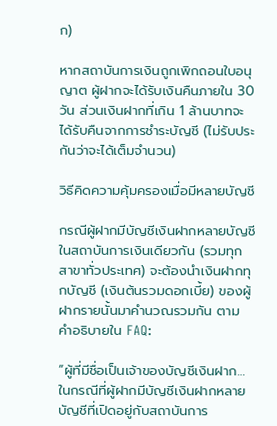ก)

หากสถาบันการเงินถูกเพิกถอนใบอนุญาต ผู้ฝากจะได้รับเงินคืนภายใน 30 วัน ส่วนเงินฝากที่เกิน 1 ล้านบาทจะได้รับคืนจากการชำระบัญชี (ไม่รับประกันว่าจะได้เต็มจำนวน)

วิธีคิดความคุ้มครองเมื่อมีหลายบัญชี

กรณีผู้ฝากมีบัญชีเงินฝากหลายบัญชีในสถาบันการเงินเดียวกัน (รวมทุกสาขาทั่วประเทศ) จะต้องนำเงินฝากทุกบัญชี (เงินต้นรวมดอกเบี้ย) ของผู้ฝากรายนั้นมาคำนวณรวมกัน ตาม คำอธิบายใน FAQ:

“ผู้ที่มีชื่อเป็นเจ้าของบัญชีเงินฝาก…ในกรณีที่ผู้ฝากมีบัญชีเงินฝากหลายบัญชีที่เปิดอยู่กับสถาบันการ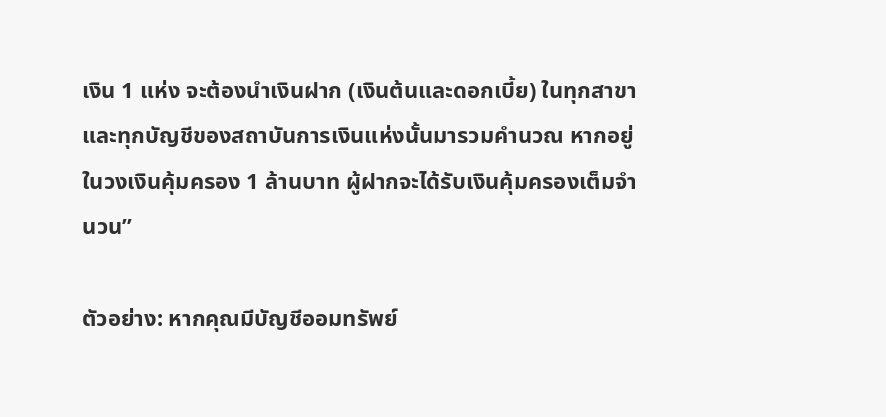เงิน 1 แห่ง จะต้องนำเงินฝาก (เงินต้นและดอกเบี้ย) ในทุกสาขาและทุกบัญชีของสถาบันการเงินแห่งนั้นมารวมคำนวณ หากอยู่ในวงเงินคุ้มครอง 1 ล้านบาท ผู้ฝากจะได้รับเงินคุ้มครองเต็มจำนวน”

ตัวอย่าง: หากคุณมีบัญชีออมทรัพย์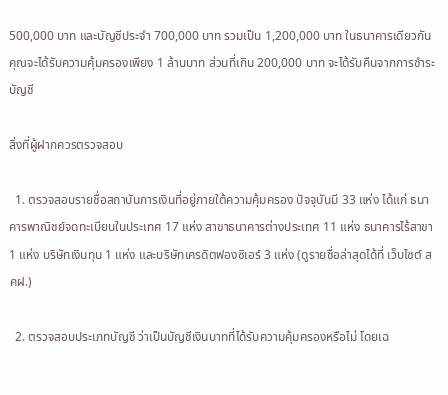500,000 บาท และบัญชีประจำ 700,000 บาท รวมเป็น 1,200,000 บาท ในธนาคารเดียวกัน คุณจะได้รับความคุ้มครองเพียง 1 ล้านบาท ส่วนที่เกิน 200,000 บาท จะได้รับคืนจากการชำระบัญชี

สิ่งที่ผู้ฝากควรตรวจสอบ

  1. ตรวจสอบรายชื่อสถาบันการเงินที่อยู่ภายใต้ความคุ้มครอง ปัจจุบันมี 33 แห่ง ได้แก่ ธนาคารพาณิชย์จดทะเบียนในประเทศ 17 แห่ง สาขาธนาคารต่างประเทศ 11 แห่ง ธนาคารไร้สาขา 1 แห่ง บริษัทเงินทุน 1 แห่ง และบริษัทเครดิตฟองซิเอร์ 3 แห่ง (ดูรายชื่อล่าสุดได้ที่ เว็บไซต์ สคฝ.)

  2. ตรวจสอบประเภทบัญชี ว่าเป็นบัญชีเงินบาทที่ได้รับความคุ้มครองหรือไม่ โดยเฉ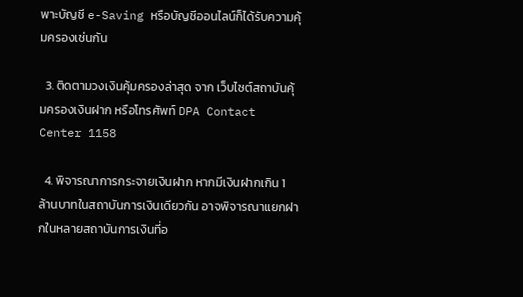พาะบัญชี e-Saving หรือบัญชีออนไลน์ก็ได้รับความคุ้มครองเช่นกัน

  3. ติดตามวงเงินคุ้มครองล่าสุด จาก เว็บไซต์สถาบันคุ้มครองเงินฝาก หรือโทรศัพท์ DPA Contact Center 1158

  4. พิจารณาการกระจายเงินฝาก หากมีเงินฝากเกิน 1 ล้านบาทในสถาบันการเงินเดียวกัน อาจพิจารณาแยกฝากในหลายสถาบันการเงินที่อ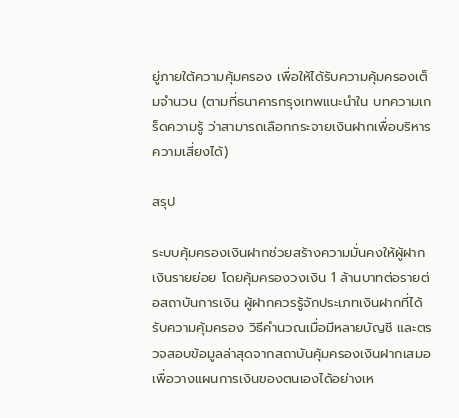ยู่ภายใต้ความคุ้มครอง เพื่อให้ได้รับความคุ้มครองเต็มจำนวน (ตามที่ธนาคารกรุงเทพแนะนำใน บทความเกร็ดความรู้ ว่าสามารถเลือกกระจายเงินฝากเพื่อบริหารความเสี่ยงได้)

สรุป

ระบบคุ้มครองเงินฝากช่วยสร้างความมั่นคงให้ผู้ฝากเงินรายย่อย โดยคุ้มครองวงเงิน 1 ล้านบาทต่อรายต่อสถาบันการเงิน ผู้ฝากควรรู้จักประเภทเงินฝากที่ได้รับความคุ้มครอง วิธีคำนวณเมื่อมีหลายบัญชี และตรวจสอบข้อมูลล่าสุดจากสถาบันคุ้มครองเงินฝากเสมอ เพื่อวางแผนการเงินของตนเองได้อย่างเห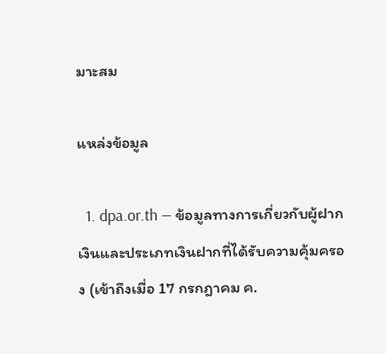มาะสม

แหล่งข้อมูล

  1. dpa.or.th — ข้อมูลทางการเกี่ยวกับผู้ฝากเงินและประเภทเงินฝากที่ได้รับความคุ้มครอง (เข้าถึงเมื่อ 17 กรกฎาคม ค.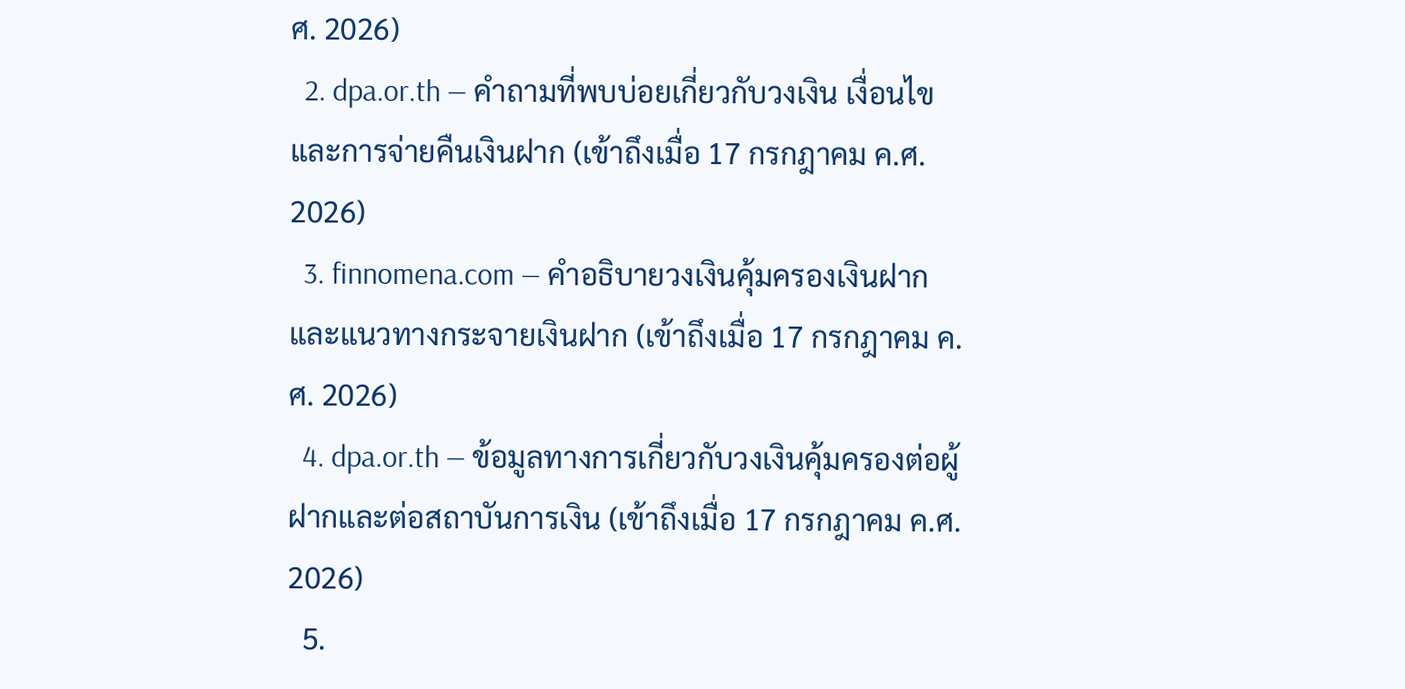ศ. 2026)
  2. dpa.or.th — คำถามที่พบบ่อยเกี่ยวกับวงเงิน เงื่อนไข และการจ่ายคืนเงินฝาก (เข้าถึงเมื่อ 17 กรกฎาคม ค.ศ. 2026)
  3. finnomena.com — คำอธิบายวงเงินคุ้มครองเงินฝากและแนวทางกระจายเงินฝาก (เข้าถึงเมื่อ 17 กรกฎาคม ค.ศ. 2026)
  4. dpa.or.th — ข้อมูลทางการเกี่ยวกับวงเงินคุ้มครองต่อผู้ฝากและต่อสถาบันการเงิน (เข้าถึงเมื่อ 17 กรกฎาคม ค.ศ. 2026)
  5.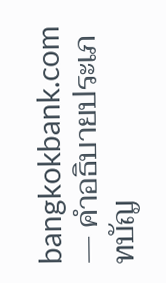bangkokbank.com — คำอธิบายประเภทบัญ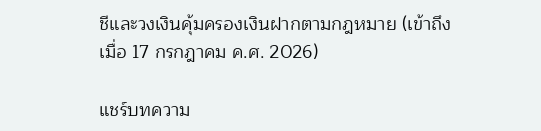ชีและวงเงินคุ้มครองเงินฝากตามกฎหมาย (เข้าถึงเมื่อ 17 กรกฎาคม ค.ศ. 2026)

แชร์บทความ